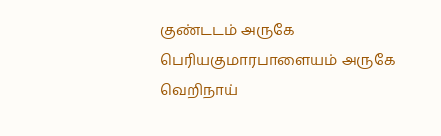குண்டடம் அருகே பெரியகுமாரபாளையம் அருகே வெறிநாய்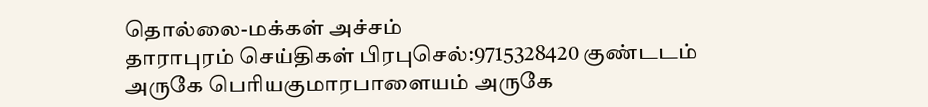தொல்லை-மக்கள் அச்சம்
தாராபுரம் செய்திகள் பிரபுசெல்:9715328420 குண்டடம் அருகே பெரியகுமாரபாளையம் அருகே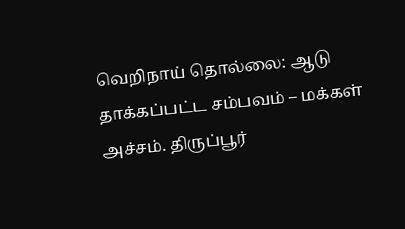வெறிநாய் தொல்லை: ஆடு தாக்கப்பட்ட சம்பவம் – மக்கள் அச்சம். திருப்பூர்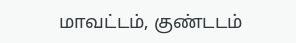மாவட்டம், குண்டடம்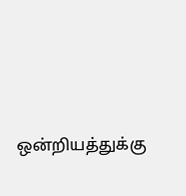ஒன்றியத்துக்கு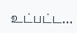உட்பட்ட…